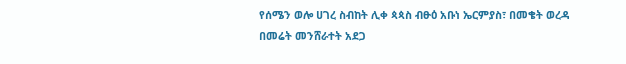የሰሜን ወሎ ሀገረ ስብከት ሊቀ ጳጳስ ብፁዕ አቡነ ኤርምያስ፣ በመቄት ወረዳ በመሬት መንሸራተት አደጋ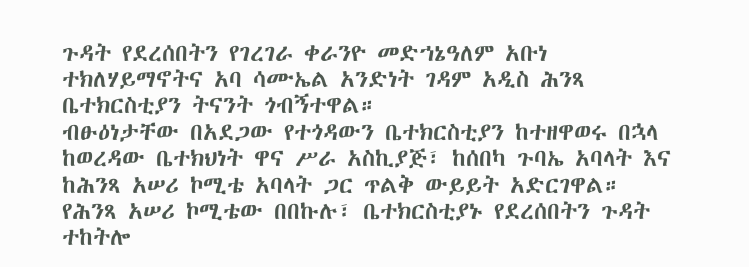ጉዳት የደረሰበትን የገረገራ ቀራንዮ መድኀኔዓለም አቡነ ተክለሃይማኖትና አባ ሳሙኤል አንድነት ገዳም አዲስ ሕንጻ ቤተክርስቲያን ትናንት ጎብኝተዋል።
ብፁዕነታቸው በአደጋው የተጎዳውን ቤተክርስቲያን ከተዘዋወሩ በኋላ ከወረዳው ቤተክህነት ዋና ሥራ አስኪያጅ፣ ከሰበካ ጉባኤ አባላት እና ከሕንጻ አሠሪ ኮሚቴ አባላት ጋር ጥልቅ ውይይት አድርገዋል።
የሕንጻ አሠሪ ኮሚቴው በበኩሉ፣ ቤተክርስቲያኑ የደረሰበትን ጉዳት ተከትሎ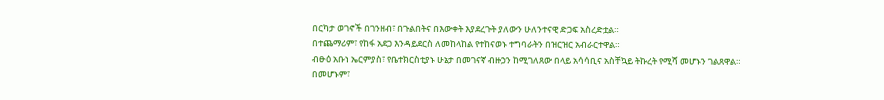በርካታ ወገኖች በገንዘብ፣ በጉልበትና በእውቀት እያደረጉት ያለውን ሁለንተናዊ ድጋፍ አስረድቷል።
በተጨማሪም፣ የከፋ አደጋ እንዳይደርስ ለመከላከል የተከናወኑ ተግባራትን በዝርዝር አብራርተዋል።
ብፁዕ አቡነ ኤርምያስ፣ የቤተክርስቲያኑ ሁኔታ በመገናኛ ብዙኃን ከሚገለጸው በላይ አሳሳቢና አስቸኳይ ትኩረት የሚሻ መሆኑን ገልጸዋል።
በመሆኑም፣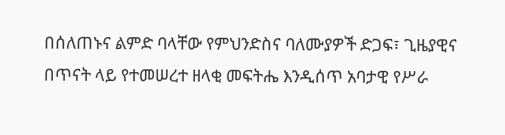በሰለጠኑና ልምድ ባላቸው የምህንድስና ባለሙያዎች ድጋፍ፣ ጊዜያዊና በጥናት ላይ የተመሠረተ ዘላቂ መፍትሔ እንዲሰጥ አባታዊ የሥራ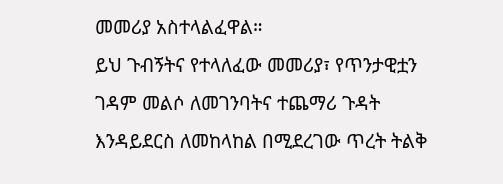መመሪያ አስተላልፈዋል።
ይህ ጉብኝትና የተላለፈው መመሪያ፣ የጥንታዊቷን ገዳም መልሶ ለመገንባትና ተጨማሪ ጉዳት እንዳይደርስ ለመከላከል በሚደረገው ጥረት ትልቅ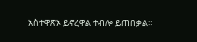አስተዋጽኦ ይኖረዋል ተብሎ ይጠበቃል።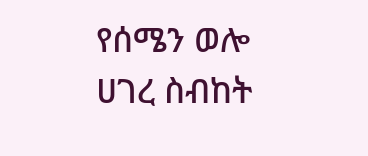የሰሜን ወሎ ሀገረ ስብከት